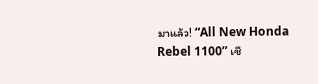มาแล้ว! “All New Honda Rebel 1100” เชื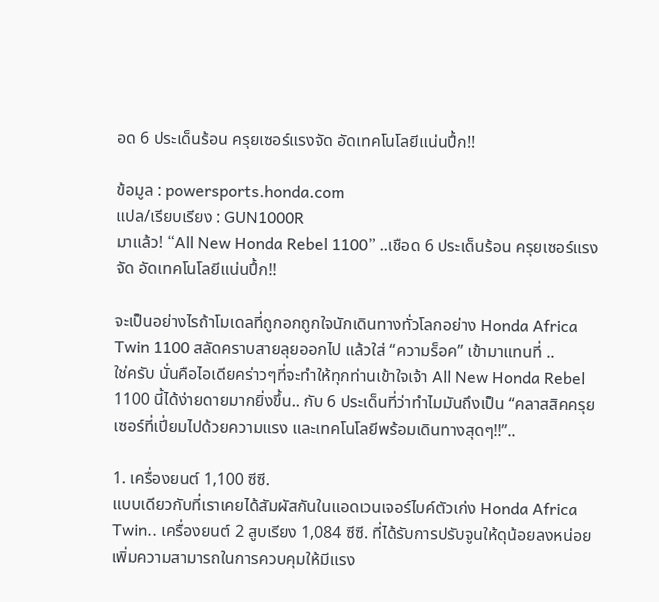อด 6 ประเด็นร้อน ครุยเซอร์แรงจัด อัดเทคโนโลยีแน่นปึ้ก!!

ข้อมูล : powersports.honda.com
แปล/เรียบเรียง : GUN1000R
มาแล้ว! “All New Honda Rebel 1100” ..เชือด 6 ประเด็นร้อน ครุยเซอร์แรงจัด อัดเทคโนโลยีแน่นปึ้ก!!

จะเป็นอย่างไรถ้าโมเดลที่ถูกอกถูกใจนักเดินทางทั่วโลกอย่าง Honda Africa Twin 1100 สลัดคราบสายลุยออกไป แล้วใส่ “ความร็อค” เข้ามาแทนที่ ..
ใช่ครับ นั่นคือไอเดียคร่าวๆที่จะทำให้ทุกท่านเข้าใจเจ้า All New Honda Rebel 1100 นี้ได้ง่ายดายมากยิ่งขึ้น.. กับ 6 ประเด็นที่ว่าทำไมมันถึงเป็น “คลาสสิคครุยเซอร์ที่เปี่ยมไปด้วยความแรง และเทคโนโลยีพร้อมเดินทางสุดๆ!!”..

1. เครื่องยนต์ 1,100 ซีซี.
แบบเดียวกับที่เราเคยได้สัมผัสกันในแอดเวนเจอร์ไบค์ตัวเก่ง Honda Africa Twin.. เครื่องยนต์ 2 สูบเรียง 1,084 ซีซี. ที่ได้รับการปรับจูนให้ดุน้อยลงหน่อย เพิ่มความสามารถในการควบคุมให้มีแรง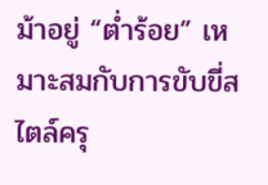ม้าอยู่ “ต่ำร้อย” เหมาะสมกับการขับขี่สไตล์ครุ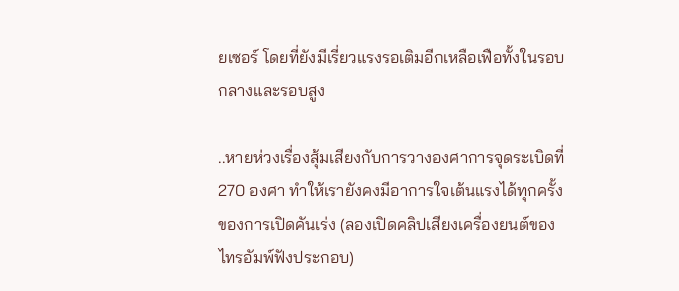ยเซอร์ โดยที่ยังมีเรี่ยวแรงรอเติมอีกเหลือเฟือทั้งในรอบกลางและรอบสูง

..หายห่วงเรื่องสุ้มเสียงกับการวางองศาการจุดระเบิดที่ 270 องศา ทำให้เรายังคงมีอาการใจเต้นแรงได้ทุกครั้งของการเปิดคันเร่ง (ลองเปิดคลิปเสียงเครื่องยนต์ของไทรอัมพ์ฟังประกอบ)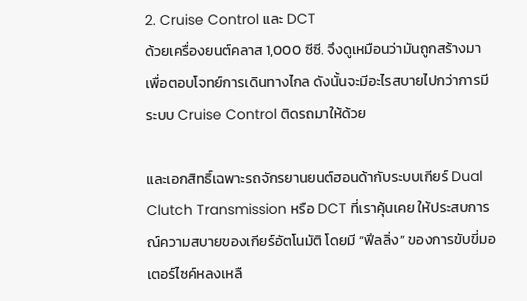2. Cruise Control และ DCT
ด้วยเครื่องยนต์คลาส 1,000 ซีซี. จึงดูเหมือนว่ามันถูกสร้างมาเพื่อตอบโจทย์การเดินทางไกล ดังนั้นจะมีอะไรสบายไปกว่าการมีระบบ Cruise Control ติดรถมาให้ด้วย

และเอกสิทธิ์เฉพาะรถจักรยานยนต์ฮอนด้ากับระบบเกียร์ Dual Clutch Transmission หรือ DCT ที่เราคุ้นเคย ให้ประสบการณ์ความสบายของเกียร์อัตโนมัติ โดยมี “ฟีลลิ่ง” ของการขับขี่มอเตอร์ไซค์หลงเหลื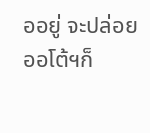ออยู่ จะปล่อยออโต้ฯก็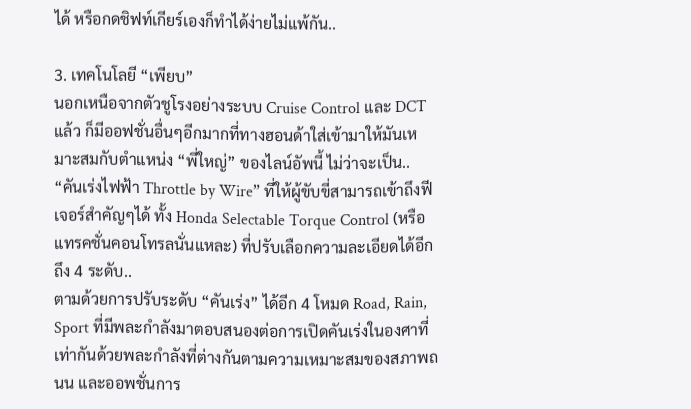ได้ หรือกดชิฟท์เกียร์เองก็ทำได้ง่ายไม่แพ้กัน..

3. เทคโนโลยี “เพียบ”
นอกเหนือจากตัวชูโรงอย่างระบบ Cruise Control และ DCT แล้ว ก็มีออฟชั่นอื่นๆอีกมากที่ทางฮอนด้าใส่เข้ามาให้มันเหมาะสมกับตำแหน่ง “พี่ใหญ่” ของไลน์อัพนี้ ไม่ว่าจะเป็น..
“คันเร่งไฟฟ้า Throttle by Wire” ที่ให้ผู้ขับขี่สามารถเข้าถึงฟีเจอร์สำคัญๆได้ ทั้ง Honda Selectable Torque Control (หรือแทรคชั่นคอนโทรลนั่นแหละ) ที่ปรับเลือกความละเอียดได้อีกถึง 4 ระดับ..
ตามด้วยการปรับระดับ “คันเร่ง” ได้อีก 4 โหมด Road, Rain, Sport ที่มีพละกำลังมาตอบสนองต่อการเปิดคันเร่งในองศาที่เท่ากันด้วยพละกำลังที่ต่างกันตามความเหมาะสมของสภาพถนน และออพชั่นการ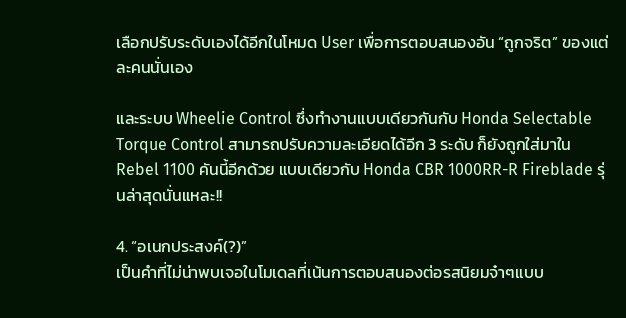เลือกปรับระดับเองได้อีกในโหมด User เพื่อการตอบสนองอัน “ถูกจริต” ของแต่ละคนนั่นเอง

และระบบ Wheelie Control ซึ่งทำงานแบบเดียวกันกับ Honda Selectable Torque Control สามารถปรับความละเอียดได้อีก 3 ระดับ ก็ยังถูกใส่มาใน Rebel 1100 คันนี้อีกด้วย แบบเดียวกับ Honda CBR 1000RR-R Fireblade รุ่นล่าสุดนั่นแหละ!!

4. “อเนกประสงค์(?)”
เป็นคำที่ไม่น่าพบเจอในโมเดลที่เน้นการตอบสนองต่อรสนิยมจ๋าๆแบบ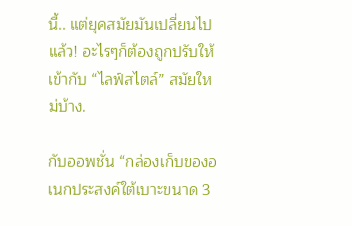นี้.. แต่ยุคสมัยมันเปลี่ยนไปแล้ว! อะไรๆก็ต้องถูกปรับให้เข้ากับ “ไลฟ์สไตล์” สมัยใหม่บ้าง.

กับออพชั่น “กล่องเก็บของอเนกประสงค์ใต้เบาะขนาด 3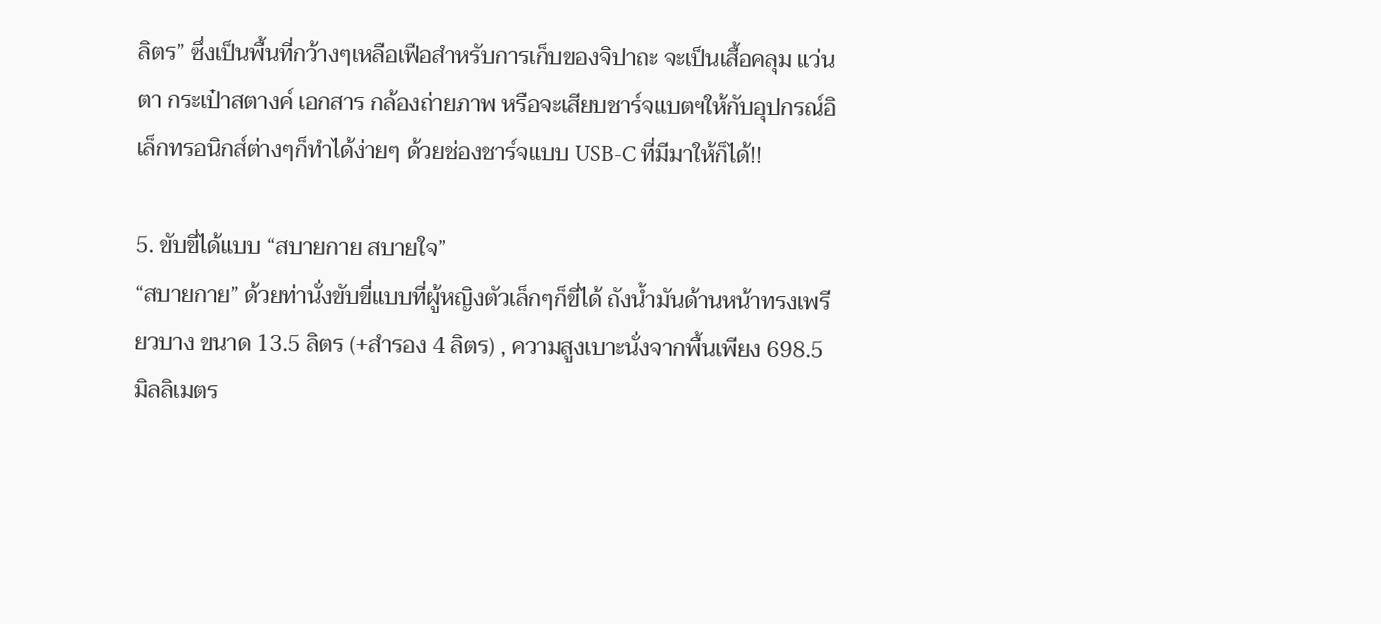ลิตร” ซึ่งเป็นพื้นที่กว้างๆเหลือเฟือสำหรับการเก็บของจิปาถะ จะเป็นเสื้อคลุม แว่นตา กระเป๋าสตางค์ เอกสาร กล้องถ่ายภาพ หรือจะเสียบชาร์จแบตฯให้กับอุปกรณ์อิเล็กทรอนิกส์ต่างๆก็ทำได้ง่ายๆ ด้วยช่องชาร์จแบบ USB-C ที่มีมาให้ก็ได้!!

5. ขับขี่ได้แบบ “สบายกาย สบายใจ”
“สบายกาย” ด้วยท่านั่งขับขี่แบบที่ผู้หญิงตัวเล็กๆก็ขี่ได้ ถังน้ำมันด้านหน้าทรงเพรียวบาง ขนาด 13.5 ลิตร (+สำรอง 4 ลิตร) , ความสูงเบาะนั่งจากพื้นเพียง 698.5 มิลลิเมตร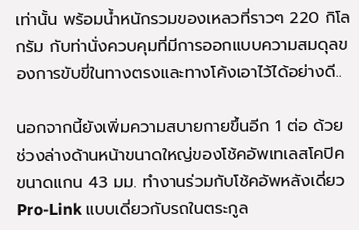เท่านั้น พร้อมน้ำหนักรวมของเหลวที่ราวๆ 220 กิโลกรัม กับท่านั่งควบคุมที่มีการออกแบบความสมดุลของการขับขี่ในทางตรงและทางโค้งเอาไว้ได้อย่างดี..

นอกจากนี้ยังเพิ่มความสบายกายขึ้นอีก 1 ต่อ ด้วยช่วงล่างด้านหน้าขนาดใหญ่ของโช้คอัพเทเลสโคปิคขนาดแกน 43 มม. ทำงานร่วมกับโช้คอัพหลังเดี่ยว Pro-Link แบบเดี่ยวกับรถในตระกูล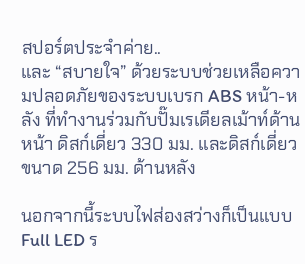สปอร์ตประจำค่าย..
และ “สบายใจ” ด้วยระบบช่วยเหลือความปลอดภัยของระบบเบรก ABS หน้า-หลัง ที่ทำงานร่วมกับปั๊มเรเดียลเม้าท์ด้านหน้า ดิสก์เดี่ยว 330 มม. และดิสก์เดี่ยวขนาด 256 มม. ด้านหลัง

นอกจากนี้ระบบไฟส่องสว่างก็เป็นแบบ Full LED ร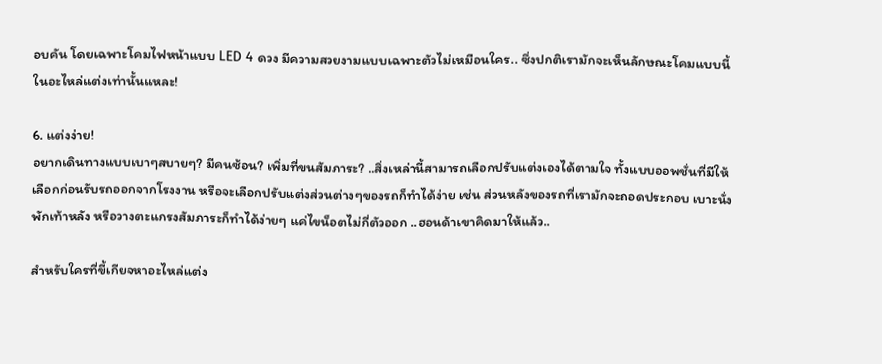อบคัน โดยเฉพาะโคมไฟหน้าแบบ LED 4 ดวง มีความสวยงามแบบเฉพาะตัวไม่เหมือนใคร.. ซึ่งปกติเรามักจะเห็นลักษณะโคมแบบนี้ในอะไหล่แต่งเท่านั้นแหละ!

6. แต่งง่าย!
อยากเดินทางแบบเบาๆสบายๆ? มีคนซ้อน? เพิ่มที่ขนสัมภาระ? ..สิ่งเหล่านี้สามารถเลือกปรับแต่งเองได้ตามใจ ทั้งแบบออพชั่นที่มีให้เลือกก่อนรับรถออกจากโรงงาน หรือจะเลือกปรับแต่งส่วนต่างๆของรถก็ทำได้ง่าย เช่น ส่วนหลังของรถที่เรามักจะถอดประกอบ เบาะนั่ง พักเท้าหลัง หรือวางตะแกรงสัมภาระก็ทำได้ง่ายๆ แค่ไขน็อตไม่กี่ตัวออก ..ฮอนด้าเขาคิดมาให้แล้ว..

สำหรับใครที่ขี้เกียจหาอะไหล่แต่ง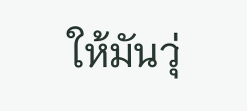ให้มันวุ่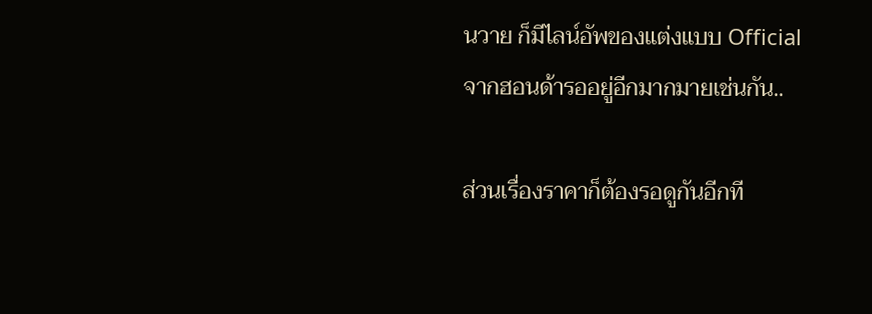นวาย ก็มีไลน์อัพของแต่งแบบ Official จากฮอนด้ารออยู่อีกมากมายเช่นกัน..

ส่วนเรื่องราคาก็ต้องรอดูกันอีกที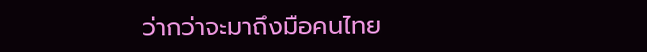ว่ากว่าจะมาถึงมือคนไทย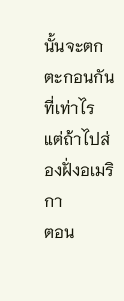นั้นจะตกตะกอนกันที่เท่าไร แต่ถ้าไปส่องฝั่งอเมริกา
ตอน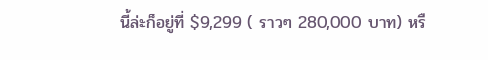นี้ล่ะก็อยู่ที่ $9,299 ( ราวๆ 280,000 บาท) หรื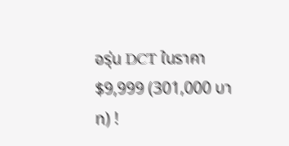อรุ่น DCT ในราคา $9,999 (301,000 บาท) !